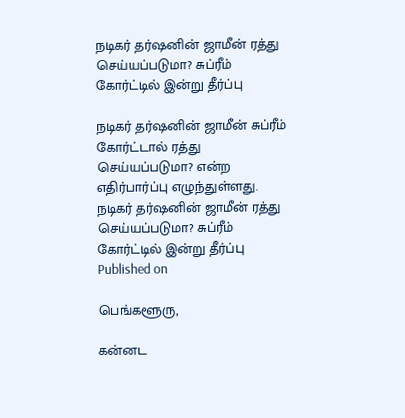நடிகர் தர்ஷனின் ஜாமீன் ரத்து செய்யப்படுமா? சுப்ரீம் கோர்ட்டில் இன்று தீர்ப்பு

நடிகர் தர்ஷனின் ஜாமீன் சுப்ரீம் கோர்ட்டால் ரத்து செய்யப்படுமா? என்ற எதிர்பார்ப்பு எழுந்துள்ளது.
நடிகர் தர்ஷனின் ஜாமீன் ரத்து செய்யப்படுமா? சுப்ரீம் கோர்ட்டில் இன்று தீர்ப்பு
Published on

பெங்களூரு,

கன்னட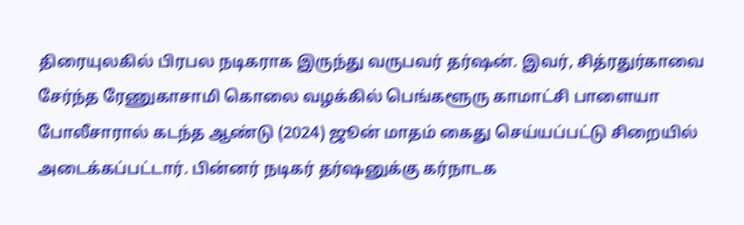திரையுலகில் பிரபல நடிகராக இருந்து வருபவர் தர்ஷன். இவர், சித்ரதுர்காவை சேர்ந்த ரேணுகாசாமி கொலை வழக்கில் பெங்களூரு காமாட்சி பாளையா போலீசாரால் கடந்த ஆண்டு (2024) ஜூன் மாதம் கைது செய்யப்பட்டு சிறையில் அடைக்கப்பட்டார். பின்னர் நடிகர் தர்ஷனுக்கு கர்நாடக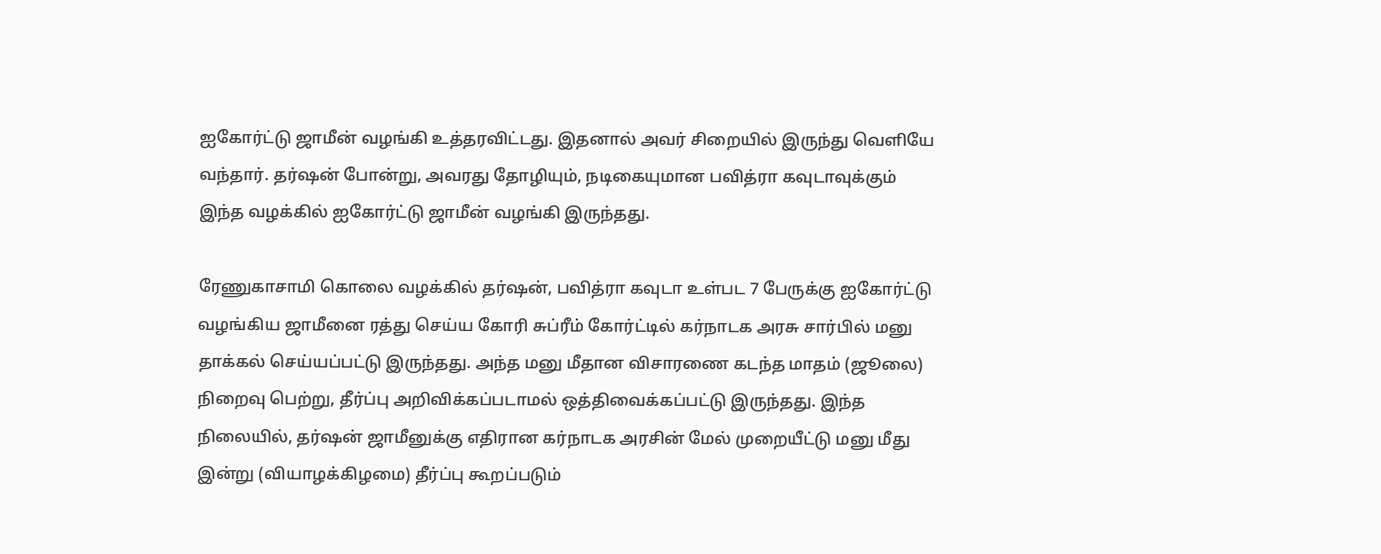ஐகோர்ட்டு ஜாமீன் வழங்கி உத்தரவிட்டது. இதனால் அவர் சிறையில் இருந்து வெளியே வந்தார். தர்ஷன் போன்று, அவரது தோழியும், நடிகையுமான பவித்ரா கவுடாவுக்கும் இந்த வழக்கில் ஐகோர்ட்டு ஜாமீன் வழங்கி இருந்தது.

ரேணுகாசாமி கொலை வழக்கில் தர்ஷன், பவித்ரா கவுடா உள்பட 7 பேருக்கு ஐகோர்ட்டு வழங்கிய ஜாமீனை ரத்து செய்ய கோரி சுப்ரீம் கோர்ட்டில் கர்நாடக அரசு சார்பில் மனு தாக்கல் செய்யப்பட்டு இருந்தது. அந்த மனு மீதான விசாரணை கடந்த மாதம் (ஜூலை) நிறைவு பெற்று, தீர்ப்பு அறிவிக்கப்படாமல் ஒத்திவைக்கப்பட்டு இருந்தது. இந்த நிலையில், தர்ஷன் ஜாமீனுக்கு எதிரான கர்நாடக அரசின் மேல் முறையீட்டு மனு மீது இன்று (வியாழக்கிழமை) தீர்ப்பு கூறப்படும்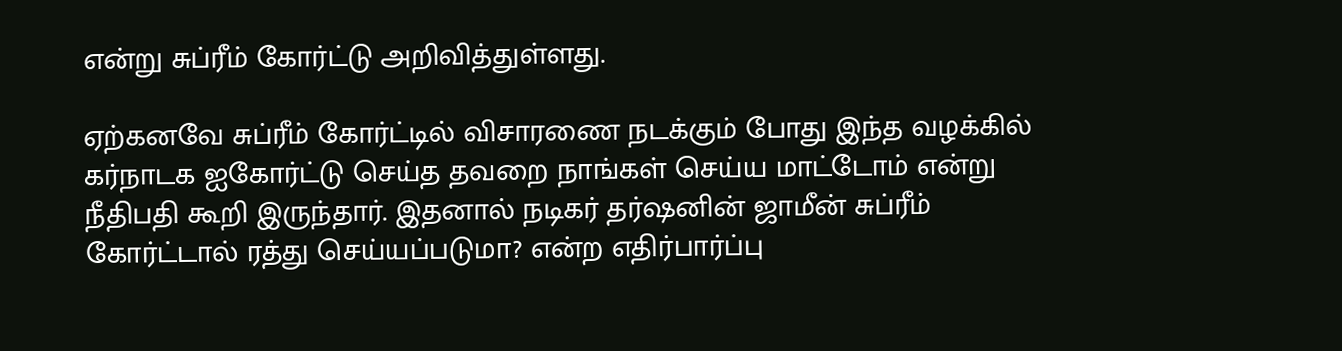என்று சுப்ரீம் கோர்ட்டு அறிவித்துள்ளது.

ஏற்கனவே சுப்ரீம் கோர்ட்டில் விசாரணை நடக்கும் போது இந்த வழக்கில் கர்நாடக ஐகோர்ட்டு செய்த தவறை நாங்கள் செய்ய மாட்டோம் என்று நீதிபதி கூறி இருந்தார். இதனால் நடிகர் தர்ஷனின் ஜாமீன் சுப்ரீம் கோர்ட்டால் ரத்து செய்யப்படுமா? என்ற எதிர்பார்ப்பு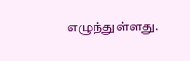எழுந்துள்ளது.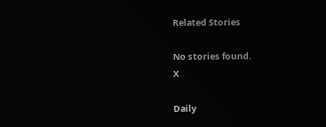Related Stories

No stories found.
X

Daily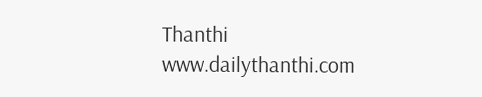Thanthi
www.dailythanthi.com